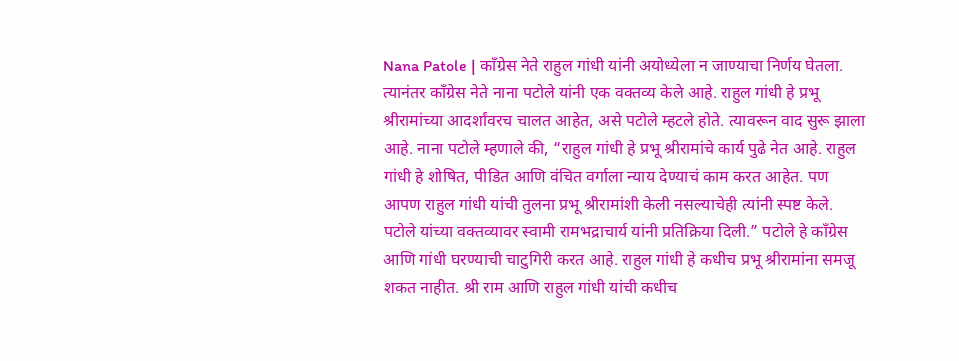Nana Patole | कॉंग्रेस नेते राहुल गांधी यांनी अयोध्येला न जाण्याचा निर्णय घेतला. त्यानंतर काँग्रेस नेते नाना पटोले यांनी एक वक्तव्य केले आहे. राहुल गांधी हे प्रभू श्रीरामांच्या आदर्शांवरच चालत आहेत, असे पटोले म्हटले होते. त्यावरून वाद सुरू झाला आहे. नाना पटोले म्हणाले की, “राहुल गांधी हे प्रभू श्रीरामांचे कार्य पुढे नेत आहे. राहुल गांधी हे शोषित, पीडित आणि वंचित वर्गाला न्याय देण्याचं काम करत आहेत. पण आपण राहुल गांधी यांची तुलना प्रभू श्रीरामांशी केली नसल्याचेही त्यांनी स्पष्ट केले. पटोले यांच्या वक्तव्यावर स्वामी रामभद्राचार्य यांनी प्रतिक्रिया दिली.” पटोले हे काँग्रेस आणि गांधी घरण्याची चाटुगिरी करत आहे. राहुल गांधी हे कधीच प्रभू श्रीरामांना समजू शकत नाहीत. श्री राम आणि राहुल गांधी यांची कधीच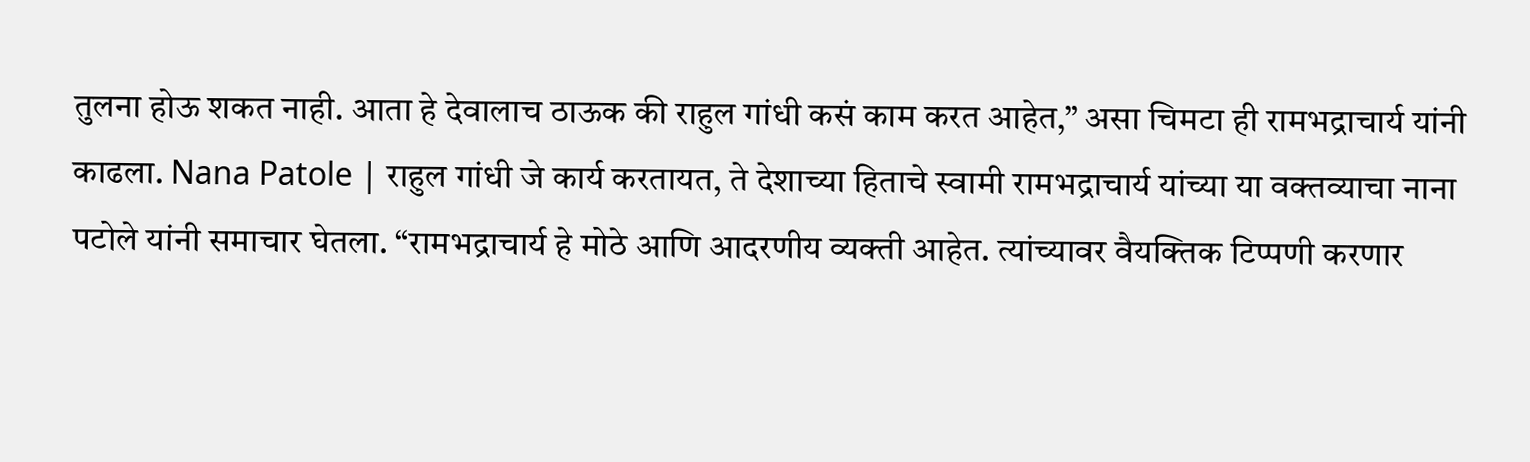तुलना होऊ शकत नाही. आता हे देवालाच ठाऊक की राहुल गांधी कसं काम करत आहेत,” असा चिमटा ही रामभद्राचार्य यांनी काढला. Nana Patole | राहुल गांधी जे कार्य करतायत, ते देशाच्या हिताचे स्वामी रामभद्राचार्य यांच्या या वक्तव्याचा नाना पटोले यांनी समाचार घेतला. “रामभद्राचार्य हे मोठे आणि आदरणीय व्यक्ती आहेत. त्यांच्यावर वैयक्तिक टिप्पणी करणार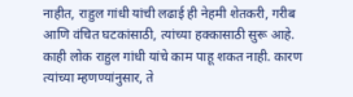नाहीत, राहुल गांधी यांची लढाई ही नेहमी शेतकरी, गरीब आणि वंचित घटकांसाठी, त्यांच्या हक्कासाठी सुरू आहे. काही लोक राहुल गांधी यांचे काम पाहू शकत नाही. कारण त्यांच्या म्हणण्यांनुसार, ते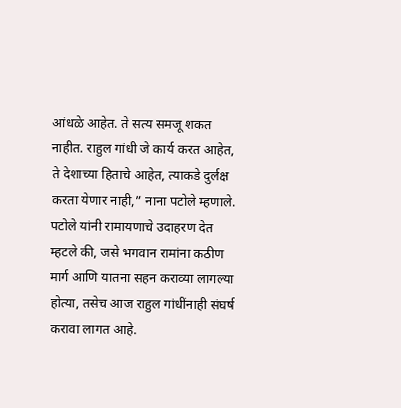आंधळे आहेत. ते सत्य समजू शकत नाहीत. राहुल गांधी जे कार्य करत आहेत, ते देशाच्या हिताचे आहेत, त्याकडे दुर्लक्ष करता येणार नाही,” नाना पटोले म्हणाले. पटोले यांनी रामायणाचे उदाहरण देत म्हटले की, जसे भगवान रामांना कठीण मार्ग आणि यातना सहन कराव्या लागल्या होत्या, तसेच आज राहुल गांधींनाही संघर्ष करावा लागत आहे.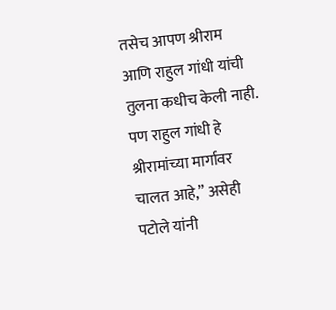तसेच आपण श्रीराम आणि राहुल गांधी यांची तुलना कधीच केली नाही. पण राहुल गांधी हे श्रीरामांच्या मार्गावर चालत आहे,” असेही पटोले यांनी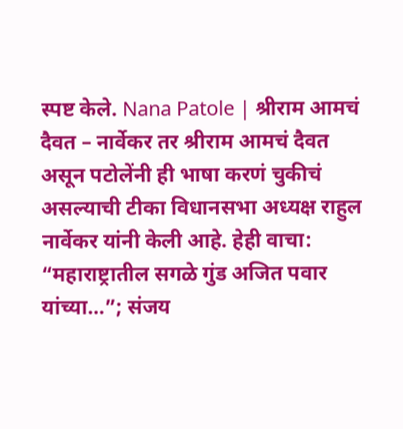स्पष्ट केले. Nana Patole | श्रीराम आमचं दैवत – नार्वेकर तर श्रीराम आमचं दैवत असून पटोलेंनी ही भाषा करणं चुकीचं असल्याची टीका विधानसभा अध्यक्ष राहुल नार्वेकर यांनी केली आहे. हेही वाचा: “महाराष्ट्रातील सगळे गुंड अजित पवार यांच्या…”; संजय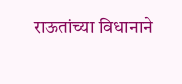राऊतांच्या विधानाने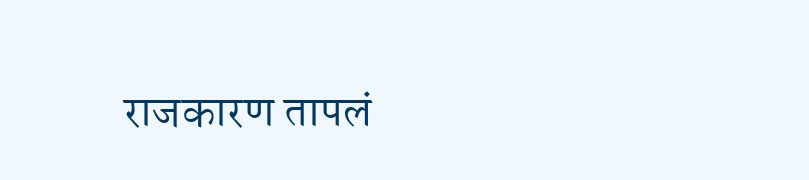राजकारण तापलं